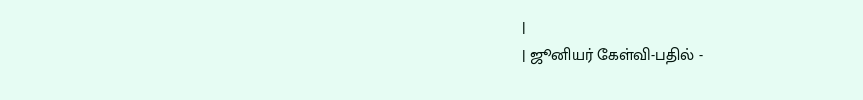|
| ஜூனியர் கேள்வி-பதில் -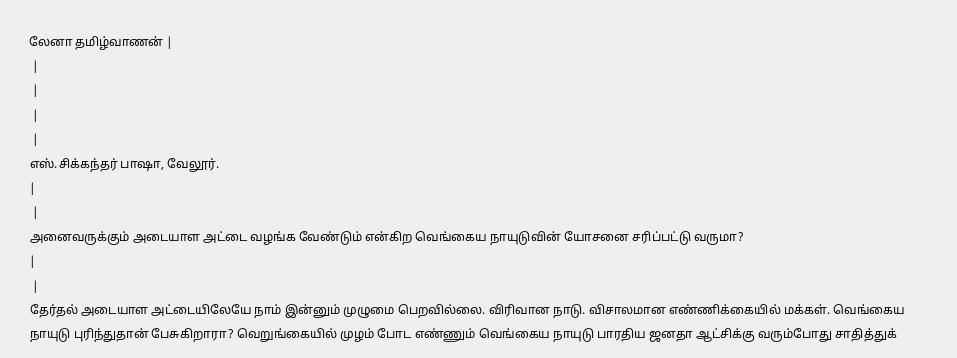லேனா தமிழ்வாணன் |
 |
 |
 |
 |
எஸ்.சிக்கந்தர் பாஷா, வேலூர்.
|
 |
அனைவருக்கும் அடையாள அட்டை வழங்க வேண்டும் என்கிற வெங்கைய நாயுடுவின் யோசனை சரிப்பட்டு வருமா?
|
 |
தேர்தல் அடையாள அட்டையிலேயே நாம் இன்னும் முழுமை பெறவில்லை. விரிவான நாடு. விசாலமான எண்ணிக்கையில் மக்கள். வெங்கைய நாயுடு புரிந்துதான் பேசுகிறாரா? வெறுங்கையில் முழம் போட எண்ணும் வெங்கைய நாயுடு பாரதிய ஜனதா ஆட்சிக்கு வரும்போது சாதித்துக்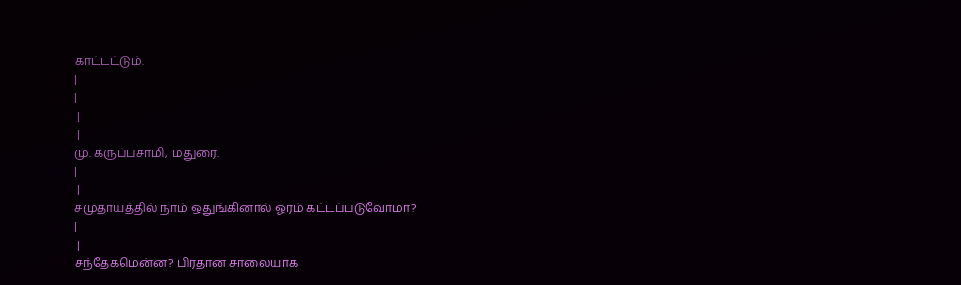காட்டட்டும்.
|
|
 |
 |
மு. கருப்பசாமி, மதுரை.
|
 |
சமுதாயத்தில் நாம் ஒதுங்கினால் ஓரம் கட்டப்படுவோமா?
|
 |
சந்தேகமென்ன? பிரதான சாலையாக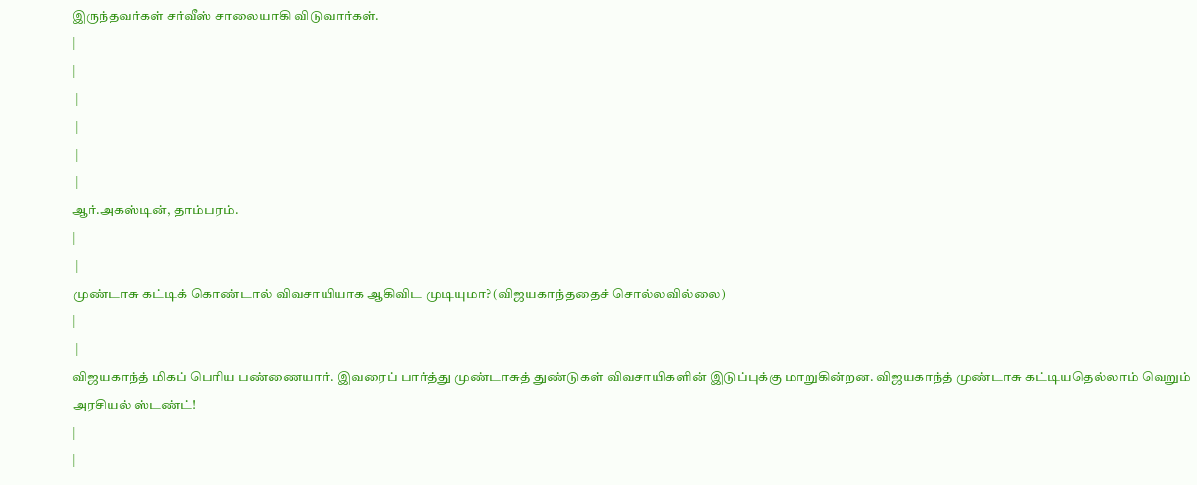இருந்தவர்கள் சர்வீஸ் சாலையாகி விடுவார்கள்.
|
|
 |
 |
 |
 |
ஆர்.அகஸ்டின், தாம்பரம்.
|
 |
முண்டாசு கட்டிக் கொண்டால் விவசாயியாக ஆகிவிட முடியுமா? (விஜயகாந்ததைச் சொல்லவில்லை)
|
 |
விஜயகாந்த் மிகப் பெரிய பண்ணையார். இவரைப் பார்த்து முண்டாசுத் துண்டுகள் விவசாயிகளின் இடுப்புக்கு மாறுகின்றன. விஜயகாந்த் முண்டாசு கட்டியதெல்லாம் வெறும் அரசியல் ஸ்டண்ட்!
|
|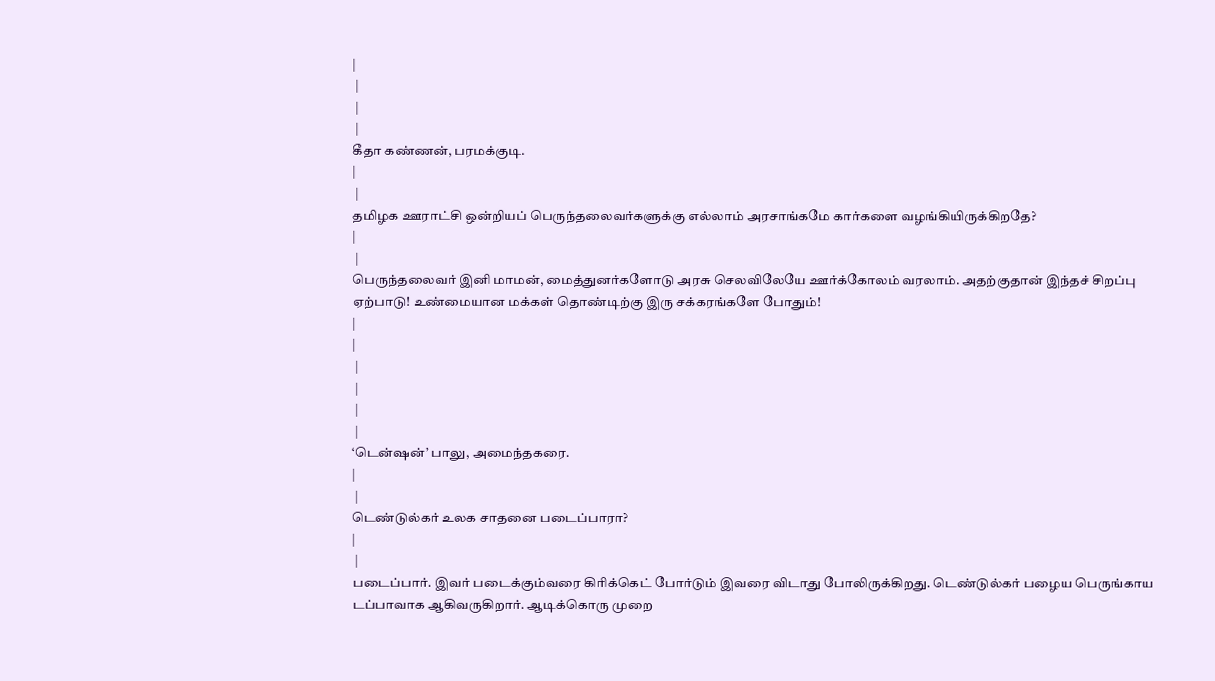|
 |
 |
 |
கீதா கண்ணன், பரமக்குடி.
|
 |
தமிழக ஊராட்சி ஒன்றியப் பெருந்தலைவர்களுக்கு எல்லாம் அரசாங்கமே கார்களை வழங்கியிருக்கிறதே?
|
 |
பெருந்தலைவர் இனி மாமன், மைத்துனர்களோடு அரசு செலவிலேயே ஊர்க்கோலம் வரலாம். அதற்குதான் இந்தச் சிறப்பு ஏற்பாடு! உண்மையான மக்கள் தொண்டிற்கு இரு சக்கரங்களே போதும்!
|
|
 |
 |
 |
 |
‘டென்ஷன்’ பாலு, அமைந்தகரை.
|
 |
டெண்டுல்கர் உலக சாதனை படைப்பாரா?
|
 |
படைப்பார். இவர் படைக்கும்வரை கிரிக்கெட் போர்டும் இவரை விடாது போலிருக்கிறது. டெண்டுல்கர் பழைய பெருங்காய டப்பாவாக ஆகிவருகிறார். ஆடிக்கொரு முறை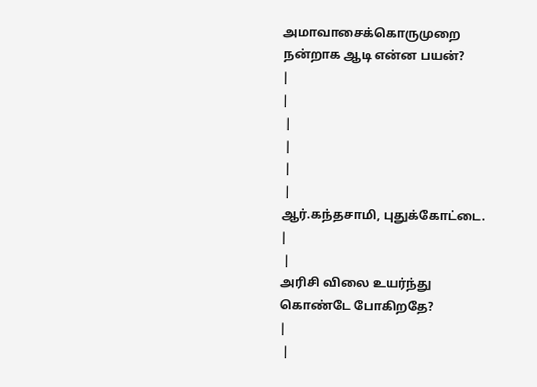அமாவாசைக்கொருமுறை நன்றாக ஆடி என்ன பயன்?
|
|
 |
 |
 |
 |
ஆர்.கந்தசாமி, புதுக்கோட்டை.
|
 |
அரிசி விலை உயர்ந்து கொண்டே போகிறதே?
|
 |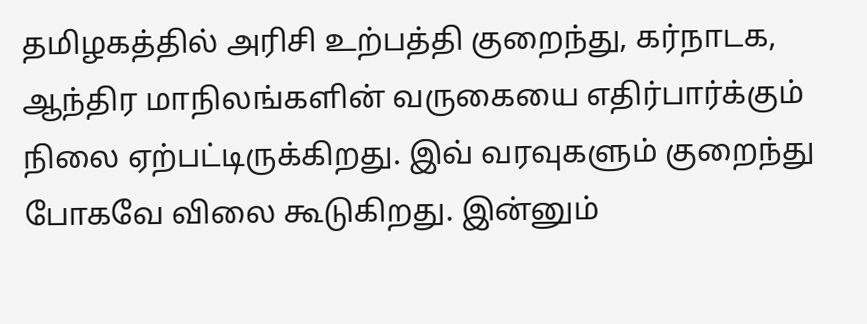தமிழகத்தில் அரிசி உற்பத்தி குறைந்து, கர்நாடக, ஆந்திர மாநிலங்களின் வருகையை எதிர்பார்க்கும் நிலை ஏற்பட்டிருக்கிறது. இவ் வரவுகளும் குறைந்து போகவே விலை கூடுகிறது. இன்னும்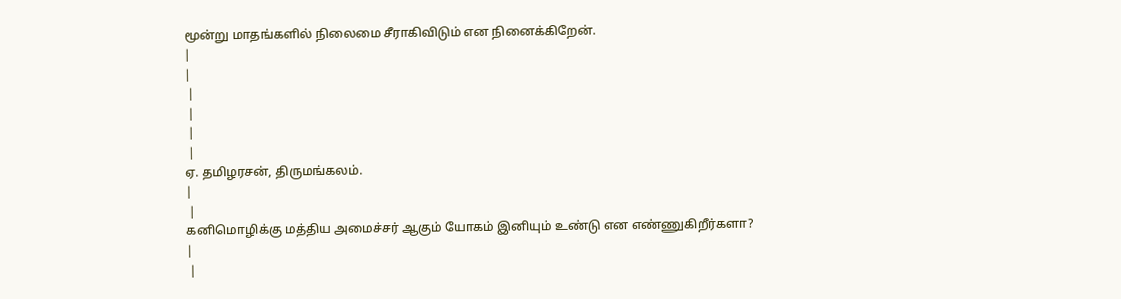மூன்று மாதங்களில் நிலைமை சீராகிவிடும் என நினைக்கிறேன்.
|
|
 |
 |
 |
 |
ஏ. தமிழரசன், திருமங்கலம்.
|
 |
கனிமொழிக்கு மத்திய அமைச்சர் ஆகும் யோகம் இனியும் உண்டு என எண்ணுகிறீர்களா?
|
 |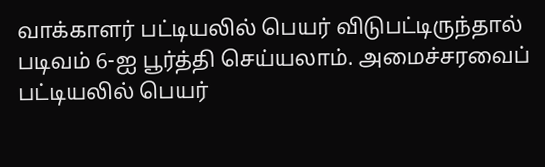வாக்காளர் பட்டியலில் பெயர் விடுபட்டிருந்தால் படிவம் 6-ஐ பூர்த்தி செய்யலாம். அமைச்சரவைப் பட்டியலில் பெயர்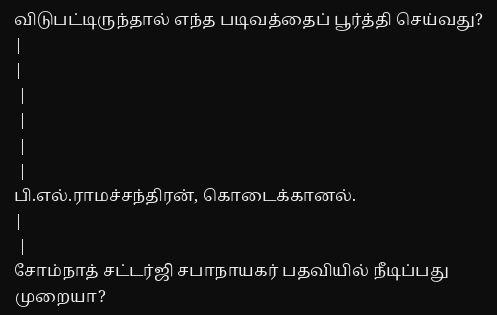விடுபட்டிருந்தால் எந்த படிவத்தைப் பூர்த்தி செய்வது?
|
|
 |
 |
 |
 |
பி.எல்.ராமச்சந்திரன், கொடைக்கானல்.
|
 |
சோம்நாத் சட்டர்ஜி சபாநாயகர் பதவியில் நீடிப்பது முறையா?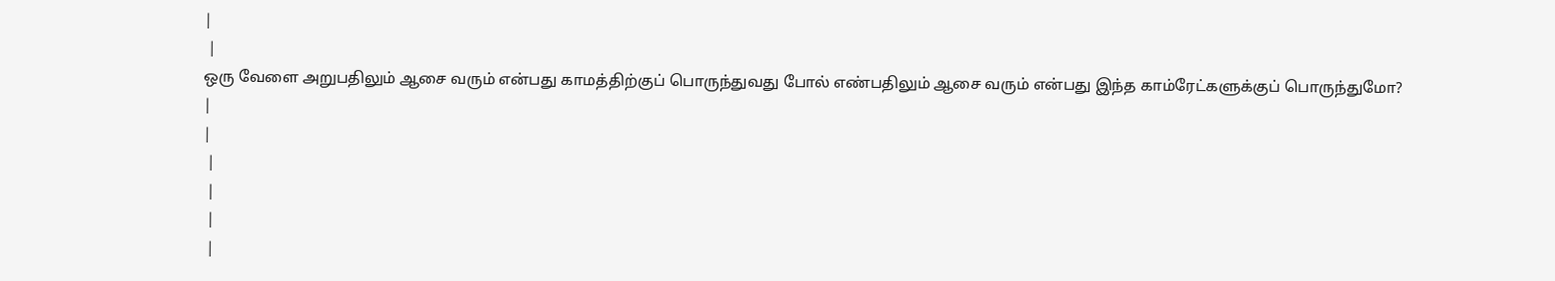|
 |
ஒரு வேளை அறுபதிலும் ஆசை வரும் என்பது காமத்திற்குப் பொருந்துவது போல் எண்பதிலும் ஆசை வரும் என்பது இந்த காம்ரேட்களுக்குப் பொருந்துமோ?
|
|
 |
 |
 |
 |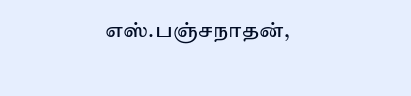எஸ்.பஞ்சநாதன்,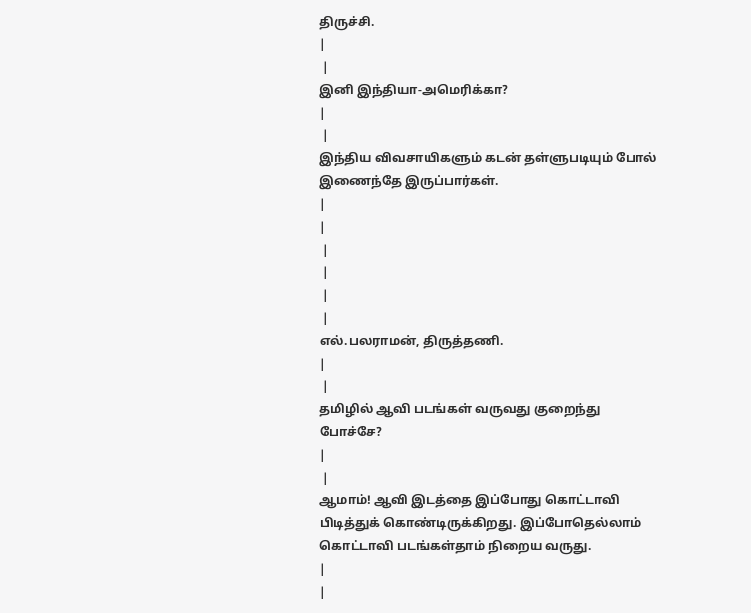திருச்சி.
|
 |
இனி இந்தியா-அமெரிக்கா?
|
 |
இந்திய விவசாயிகளும் கடன் தள்ளுபடியும் போல் இணைந்தே இருப்பார்கள்.
|
|
 |
 |
 |
 |
எல்.பலராமன், திருத்தணி.
|
 |
தமிழில் ஆவி படங்கள் வருவது குறைந்து போச்சே?
|
 |
ஆமாம்! ஆவி இடத்தை இப்போது கொட்டாவி பிடித்துக் கொண்டிருக்கிறது. இப்போதெல்லாம் கொட்டாவி படங்கள்தாம் நிறைய வருது.
|
|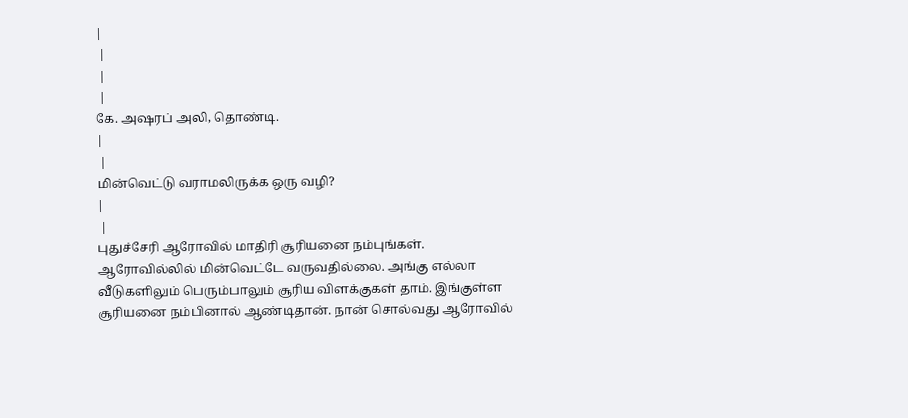|
 |
 |
 |
கே. அஷரப் அலி, தொண்டி.
|
 |
மின்வெட்டு வராமலிருக்க ஒரு வழி?
|
 |
புதுச்சேரி ஆரோவில் மாதிரி சூரியனை நம்புங்கள். ஆரோவில்லில் மின்வெட்டே வருவதில்லை. அங்கு எல்லா வீடுகளிலும் பெரும்பாலும் சூரிய விளக்குகள் தாம். இங்குள்ள சூரியனை நம்பினால் ஆண்டிதான். நான் சொல்வது ஆரோவில்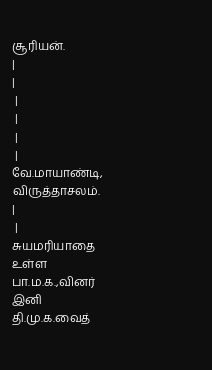சூரியன்.
|
|
 |
 |
 |
 |
வே.மாயாண்டி, விருத்தாசலம்.
|
 |
சுயமரியாதை உள்ள பா.ம.க.,வினர் இனி தி.மு.க.வைத்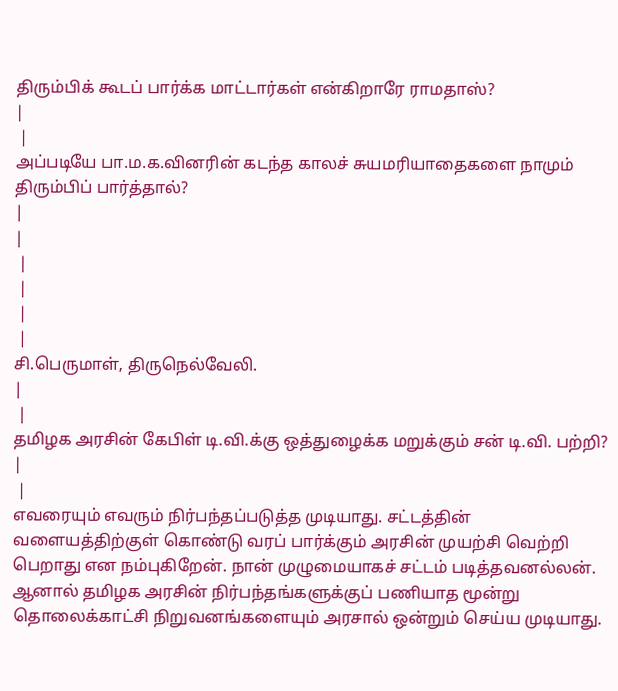திரும்பிக் கூடப் பார்க்க மாட்டார்கள் என்கிறாரே ராமதாஸ்?
|
 |
அப்படியே பா.ம.க.வினரின் கடந்த காலச் சுயமரியாதைகளை நாமும் திரும்பிப் பார்த்தால்?
|
|
 |
 |
 |
 |
சி.பெருமாள், திருநெல்வேலி.
|
 |
தமிழக அரசின் கேபிள் டி.வி.க்கு ஒத்துழைக்க மறுக்கும் சன் டி.வி. பற்றி?
|
 |
எவரையும் எவரும் நிர்பந்தப்படுத்த முடியாது. சட்டத்தின் வளையத்திற்குள் கொண்டு வரப் பார்க்கும் அரசின் முயற்சி வெற்றி பெறாது என நம்புகிறேன். நான் முழுமையாகச் சட்டம் படித்தவனல்லன். ஆனால் தமிழக அரசின் நிர்பந்தங்களுக்குப் பணியாத மூன்று தொலைக்காட்சி நிறுவனங்களையும் அரசால் ஒன்றும் செய்ய முடியாது.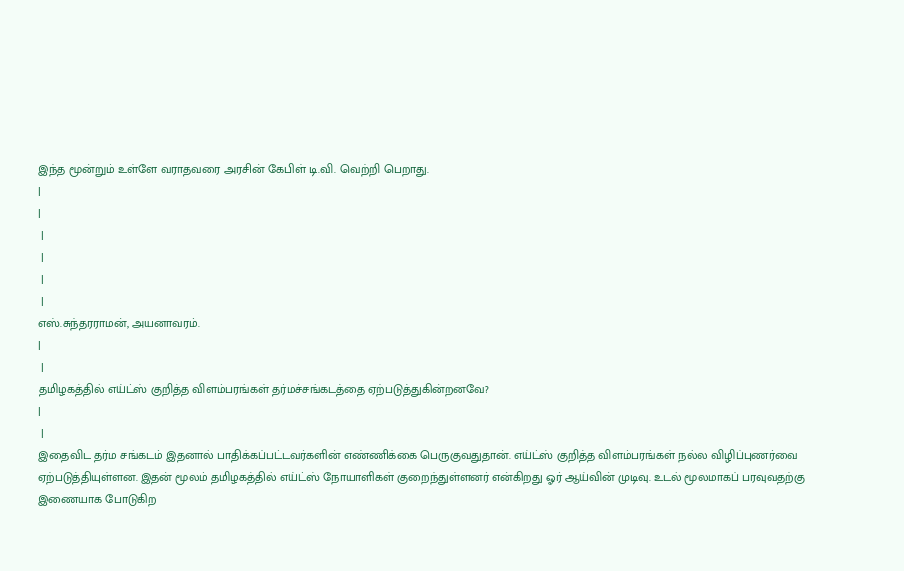இந்த மூன்றும் உள்ளே வராதவரை அரசின் கேபிள் டி.வி. வெற்றி பெறாது.
|
|
 |
 |
 |
 |
எஸ்.சுந்தரராமன், அயனாவரம்.
|
 |
தமிழகத்தில் எய்ட்ஸ் குறித்த விளம்பரங்கள் தர்மச்சங்கடத்தை ஏற்படுத்துகின்றனவே?
|
 |
இதைவிட தர்ம சங்கடம் இதனால் பாதிக்கப்பட்டவர்களின் எண்ணிக்கை பெருகுவதுதான். எய்ட்ஸ் குறித்த விளம்பரங்கள் நல்ல விழிப்புணர்வை ஏற்படுத்தியுள்ளன. இதன் மூலம் தமிழகத்தில் எய்ட்ஸ் நோயாளிகள் குறைந்துள்ளனர் என்கிறது ஓர் ஆய்வின் முடிவு. உடல் மூலமாகப் பரவுவதற்கு இணையாக போடுகிற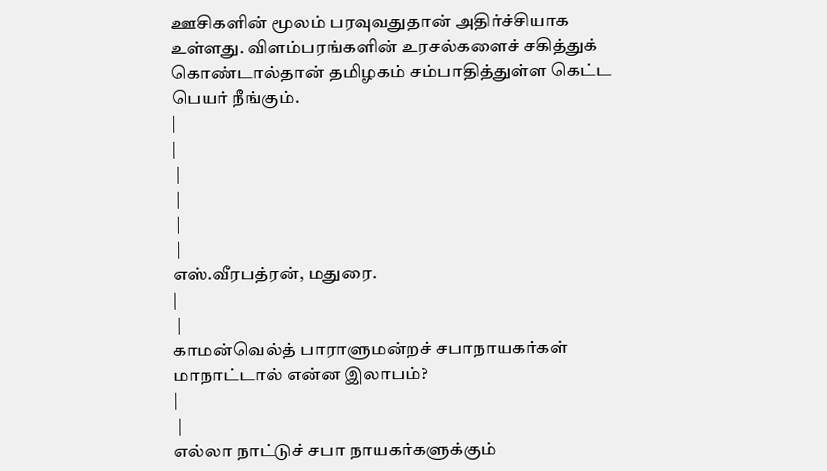ஊசிகளின் மூலம் பரவுவதுதான் அதிர்ச்சியாக உள்ளது. விளம்பரங்களின் உரசல்களைச் சகித்துக் கொண்டால்தான் தமிழகம் சம்பாதித்துள்ள கெட்ட பெயர் நீங்கும்.
|
|
 |
 |
 |
 |
எஸ்.வீரபத்ரன், மதுரை.
|
 |
காமன்வெல்த் பாராளுமன்றச் சபாநாயகர்கள் மாநாட்டால் என்ன இலாபம்?
|
 |
எல்லா நாட்டுச் சபா நாயகர்களுக்கும்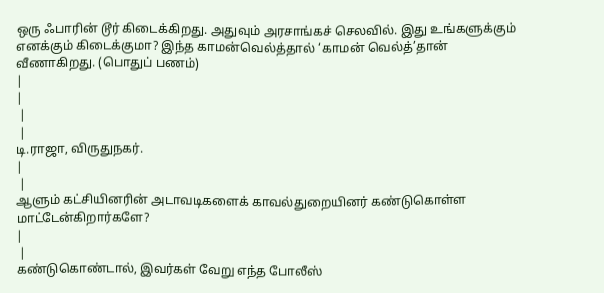ஒரு ஃபாரின் டூர் கிடைக்கிறது. அதுவும் அரசாங்கச் செலவில். இது உங்களுக்கும் எனக்கும் கிடைக்குமா? இந்த காமன்வெல்த்தால் ‘காமன் வெல்த்’தான் வீணாகிறது. (பொதுப் பணம்)
|
|
 |
 |
டி.ராஜா, விருதுநகர்.
|
 |
ஆளும் கட்சியினரின் அடாவடிகளைக் காவல்துறையினர் கண்டுகொள்ள மாட்டேன்கிறார்களே?
|
 |
கண்டுகொண்டால், இவர்கள் வேறு எந்த போலீஸ்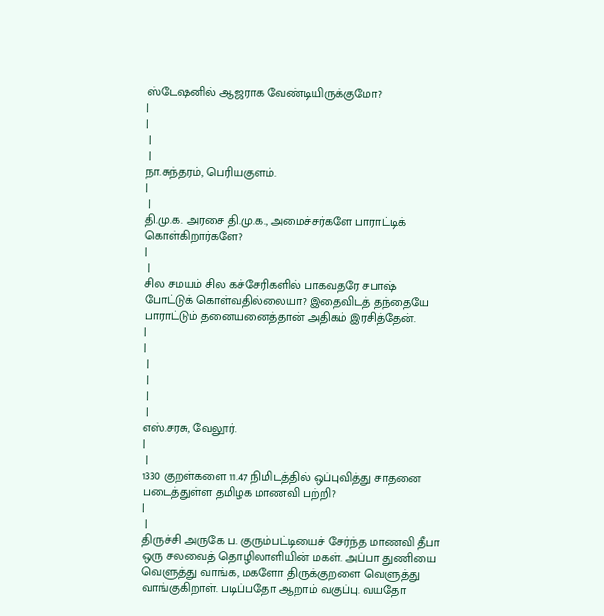ஸ்டேஷனில் ஆஜராக வேண்டியிருக்குமோ?
|
|
 |
 |
நா.சுந்தரம், பெரியகுளம்.
|
 |
தி.மு.க. அரசை தி.மு.க., அமைச்சர்களே பாராட்டிக் கொள்கிறார்களே?
|
 |
சில சமயம் சில கச்சேரிகளில் பாகவதரே சபாஷ் போட்டுக் கொள்வதில்லையா? இதைவிடத் தந்தையே பாராட்டும் தனையனைத்தான் அதிகம் இரசித்தேன்.
|
|
 |
 |
 |
 |
எஸ்.சரசு, வேலூர்.
|
 |
1330 குறள்களை 11.47 நிமிடத்தில் ஒப்புவித்து சாதனை படைத்துள்ள தமிழக மாணவி பற்றி?
|
 |
திருச்சி அருகே ப. குரும்பட்டியைச் சேர்ந்த மாணவி தீபா ஒரு சலவைத் தொழிலாளியின் மகள். அப்பா துணியை வெளுத்து வாங்க, மகளோ திருக்குறளை வெளுத்து வாங்குகிறாள். படிப்பதோ ஆறாம் வகுப்பு. வயதோ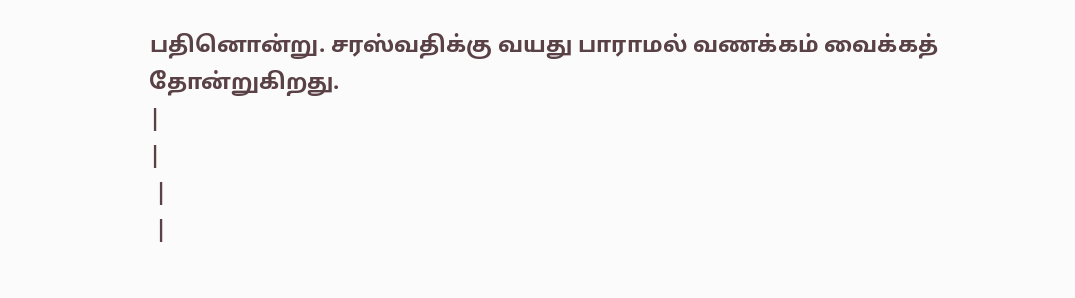பதினொன்று. சரஸ்வதிக்கு வயது பாராமல் வணக்கம் வைக்கத் தோன்றுகிறது.
|
|
 |
 |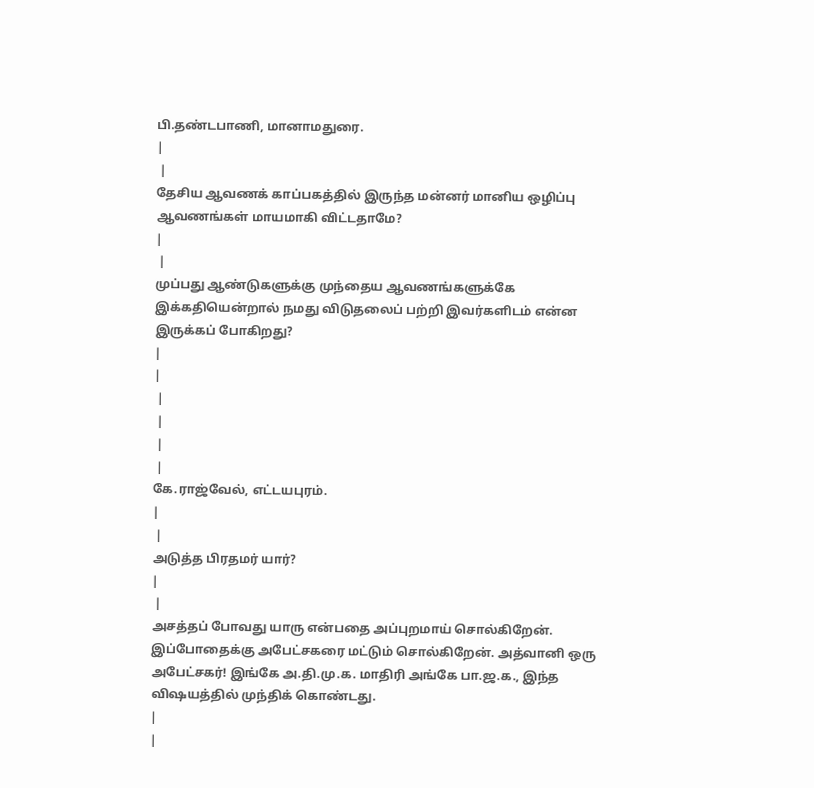பி.தண்டபாணி, மானாமதுரை.
|
 |
தேசிய ஆவணக் காப்பகத்தில் இருந்த மன்னர் மானிய ஒழிப்பு ஆவணங்கள் மாயமாகி விட்டதாமே?
|
 |
முப்பது ஆண்டுகளுக்கு முந்தைய ஆவணங்களுக்கே இக்கதியென்றால் நமது விடுதலைப் பற்றி இவர்களிடம் என்ன இருக்கப் போகிறது?
|
|
 |
 |
 |
 |
கே.ராஜ்வேல், எட்டயபுரம்.
|
 |
அடுத்த பிரதமர் யார்?
|
 |
அசத்தப் போவது யாரு என்பதை அப்புறமாய் சொல்கிறேன். இப்போதைக்கு அபேட்சகரை மட்டும் சொல்கிறேன். அத்வானி ஒரு அபேட்சகர்! இங்கே அ.தி.மு.க. மாதிரி அங்கே பா.ஜ.க., இந்த விஷயத்தில் முந்திக் கொண்டது.
|
|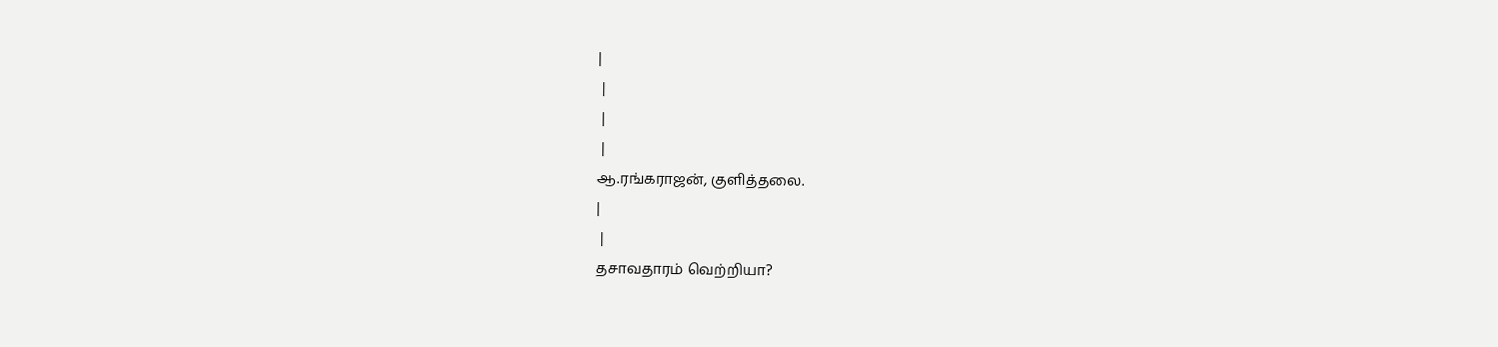|
 |
 |
 |
ஆ.ரங்கராஜன், குளித்தலை.
|
 |
தசாவதாரம் வெற்றியா?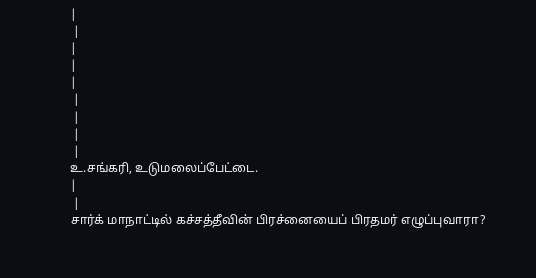|
 |
|
|
|
 |
 |
 |
 |
உ.சங்கரி, உடுமலைப்பேட்டை.
|
 |
சார்க் மாநாட்டில் கச்சத்தீவின் பிரச்னையைப் பிரதமர் எழுப்புவாரா?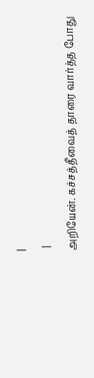|
 |
அறியேன். கச்சத்தீவைத் தாரை வார்த்த போது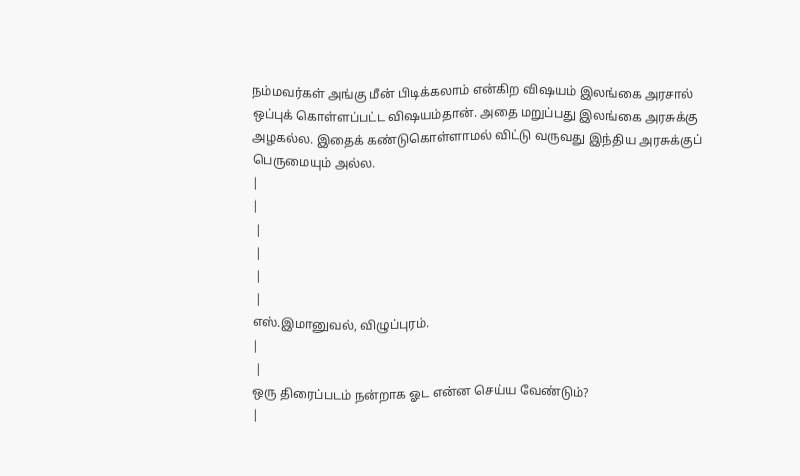நம்மவர்கள் அங்கு மீன் பிடிக்கலாம் என்கிற விஷயம் இலங்கை அரசால் ஒப்புக் கொள்ளப்பட்ட விஷயம்தான். அதை மறுப்பது இலங்கை அரசுக்கு அழகல்ல. இதைக் கண்டுகொள்ளாமல் விட்டு வருவது இந்திய அரசுக்குப் பெருமையும் அல்ல.
|
|
 |
 |
 |
 |
எஸ்.இமானுவல், விழுப்புரம்.
|
 |
ஒரு திரைப்படம் நன்றாக ஓட என்ன செய்ய வேண்டும்?
|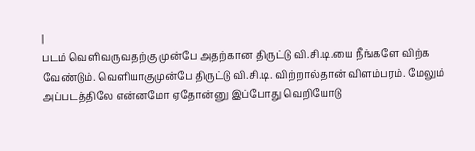|
படம் வெளிவருவதற்கு முன்பே அதற்கான திருட்டு வி.சி.டி.யை நீங்களே விற்க வேண்டும். வெளியாகுமுன்பே திருட்டு வி.சி.டி. விற்றால்தான் விளம்பரம். மேலும் அப்படத்திலே என்னமோ ஏதோன்னு இப்போது வெறியோடு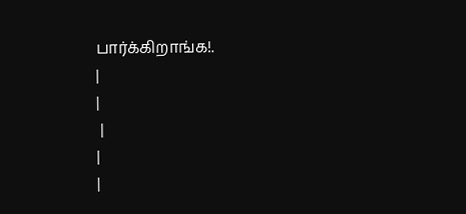பார்க்கிறாங்க!.
|
|
 |
|
|